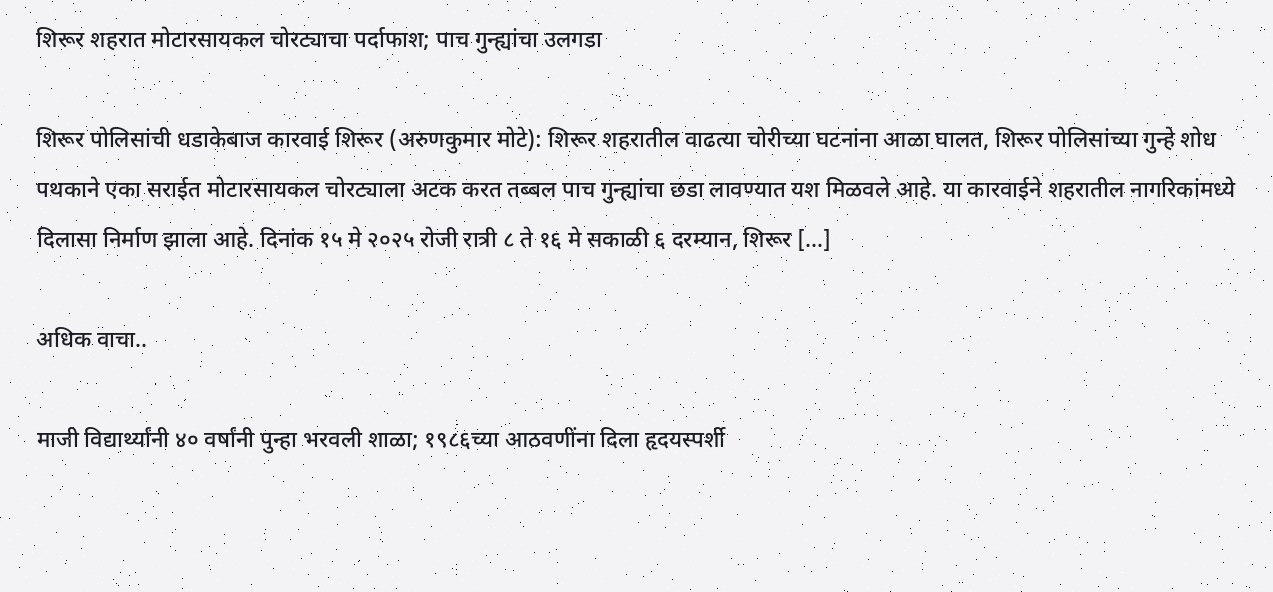शिरूर शहरात मोटारसायकल चोरट्याचा पर्दाफाश; पाच गुन्ह्यांचा उलगडा

शिरूर पोलिसांची धडाकेबाज कारवाई शिरूर (अरुणकुमार मोटे): शिरूर शहरातील वाढत्या चोरीच्या घटनांना आळा घालत, शिरूर पोलिसांच्या गुन्हे शोध पथकाने एका सराईत मोटारसायकल चोरट्याला अटक करत तब्बल पाच गुन्ह्यांचा छडा लावण्यात यश मिळवले आहे. या कारवाईने शहरातील नागरिकांमध्ये दिलासा निर्माण झाला आहे. दिनांक १५ मे २०२५ रोजी रात्री ८ ते १६ मे सकाळी ६ दरम्यान, शिरूर […]

अधिक वाचा..

माजी विद्यार्थ्यांनी ४० वर्षांनी पुन्हा भरवली शाळा; १९८६च्या आठवणींना दिला हृदयस्पर्शी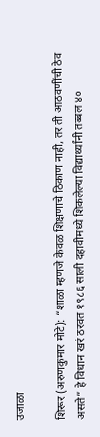उजाळा

शिरूर (अरुणकुमार मोटे): “शाळा म्हणजे केवळ शिक्षणाचे ठिकाण नाही, तर ती आठवणींची ठेव असते” हे विधान खरं ठरवत १९८६ साली दहावीमध्ये शिकलेल्या विद्यार्थ्यांनी तब्बल ४०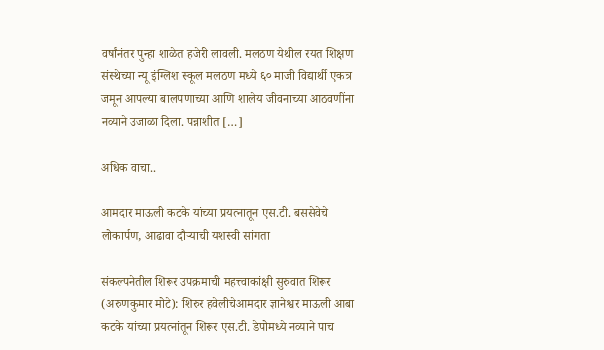वर्षांनंतर पुन्हा शाळेत हजेरी लावली. मलठण येथील रयत शिक्षण संस्थेच्या न्यू इंग्लिश स्कूल मलठण मध्ये ६० माजी विद्यार्थी एकत्र जमून आपल्या बालपणाच्या आणि शालेय जीवनाच्या आठवणींना नव्याने उजाळा दिला. पन्नाशीत […]

अधिक वाचा..

आमदार माऊली कटके यांच्या प्रयत्नातून एस.टी. बससेवेचे लोकार्पण, आढावा दौऱ्याची यशस्वी सांगता

संकल्पनेतील शिरूर उपक्रमाची महत्त्वाकांक्षी सुरुवात शिरूर (अरुणकुमार मोटे): शिरुर हवेलीचेआमदार ज्ञानेश्वर माऊली आबा कटके यांच्या प्रयत्नांतून शिरूर एस.टी. डेपोमध्ये नव्याने पाच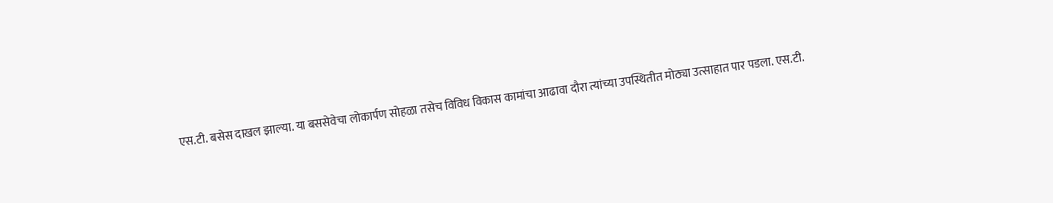एस.टी. बसेस दाखल झाल्या. या बससेवेचा लोकार्पण सोहळा तसेच विविध विकास कामांचा आढावा दौरा त्यांच्या उपस्थितीत मोठ्या उत्साहात पार पडला. एस.टी.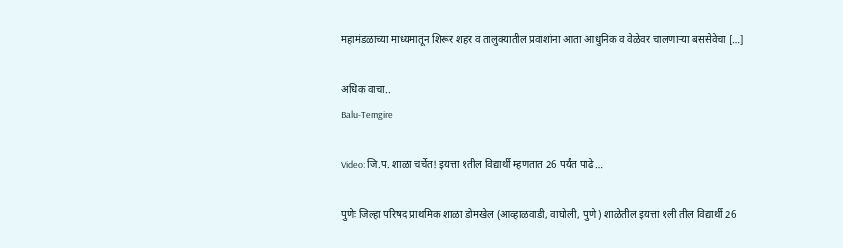महामंडळाच्या माध्यमातून शिरूर शहर व तालुक्यातील प्रवाशांना आता आधुनिक व वेळेवर चालणाऱ्या बससेवेचा […]

अधिक वाचा..
Balu-Temgire

Video: जि.प. शाळा चर्चेत! इयत्ता १तील विद्यार्थी म्हणतात 26 पर्यंत पाढे…

पुणेः जिल्हा परिषद प्राथमिक शाळा डोमखेल (आव्हाळवाडी, वाघोली, पुणे) शाळेतील इयत्ता १ली तील विद्यार्थी 26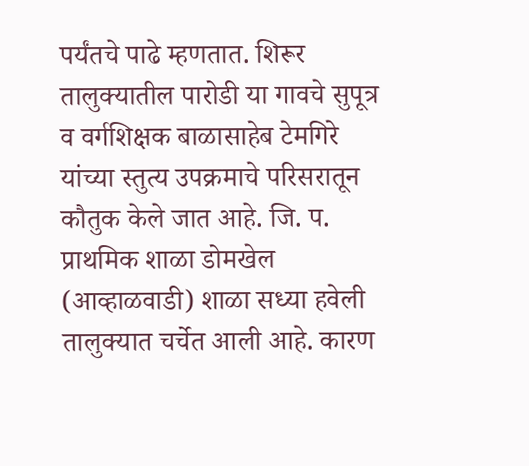पर्यंतचे पाढे म्हणतात. शिरूर तालुक्यातील पारोडी या गावचे सुपूत्र व वर्गशिक्षक बाळासाहेब टेमगिरे यांच्या स्तुत्य उपक्रमाचे परिसरातून कौतुक केले जात आहे. जि. प. प्राथमिक शाळा डोमखेल (आव्हाळवाडी) शाळा सध्या हवेली तालुक्यात चर्चेत आली आहे. कारण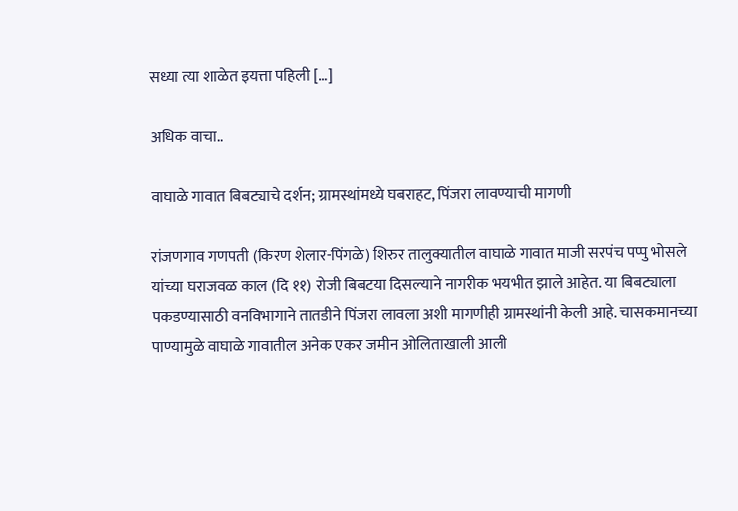सध्या त्या शाळेत इयत्ता पहिली […]

अधिक वाचा..

वाघाळे गावात बिबट्याचे दर्शन; ग्रामस्थांमध्ये घबराहट, पिंजरा लावण्याची मागणी

रांजणगाव गणपती (किरण शेलार-पिंगळे) शिरुर तालुक्यातील वाघाळे गावात माजी सरपंच पप्पु भोसले यांच्या घराजवळ काल (दि ११) रोजी बिबटया दिसल्याने नागरीक भयभीत झाले आहेत. या बिबट्याला पकडण्यासाठी वनविभागाने तातडीने पिंजरा लावला अशी मागणीही ग्रामस्थांनी केली आहे. चासकमानच्या पाण्यामुळे वाघाळे गावातील अनेक एकर जमीन ओलिताखाली आली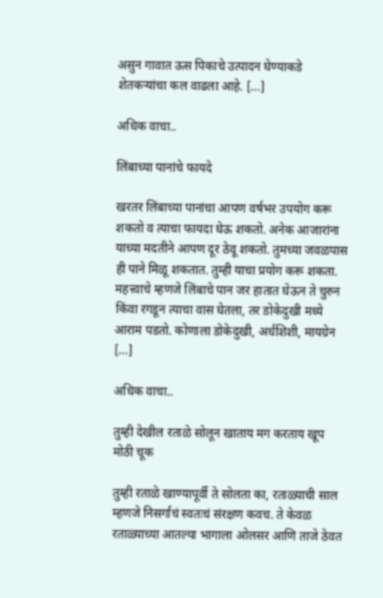असुन गावात ऊस पिकाचे उत्पादन घेण्याकडे शेतकऱ्यांचा कल वाढला आहे. […]

अधिक वाचा..

लिंबाच्या पानांचे फायदे

खरतर लिंबाच्या पानांचा आपण वर्षभर उपयोग करू शकतो व त्याचा फायदा घेऊ शकतो. अनेक आजारांना याच्या मदतीने आपण दूर ठेवू शकतो. तुमच्या जवळपास ही पाने मिळू शकतात. तुम्ही याचा प्रयोग करू शकता. महत्त्वाचे म्हणजे लिंबाचे पान जर हातात घेऊन ते चुरुन किंवा रगडून त्याचा वास घेतला, तर डोकेदुखी मध्ये आराम पडतो. कोणाला डोकेदुखी, अर्धशिशी, मायग्रेन […]

अधिक वाचा..

तुम्ही देखील रताळे सोलून खाताय मग करताय खूप मोठी चूक

तुम्ही रताळे खाण्यापूर्वी ते सोलता का, रताळ्याची साल म्हणजे निसर्गाचं स्वतःचं संरक्षण कवच. ते केवळ रताळ्याच्या आतल्या भागाला ओलसर आणि ताजे ठेवत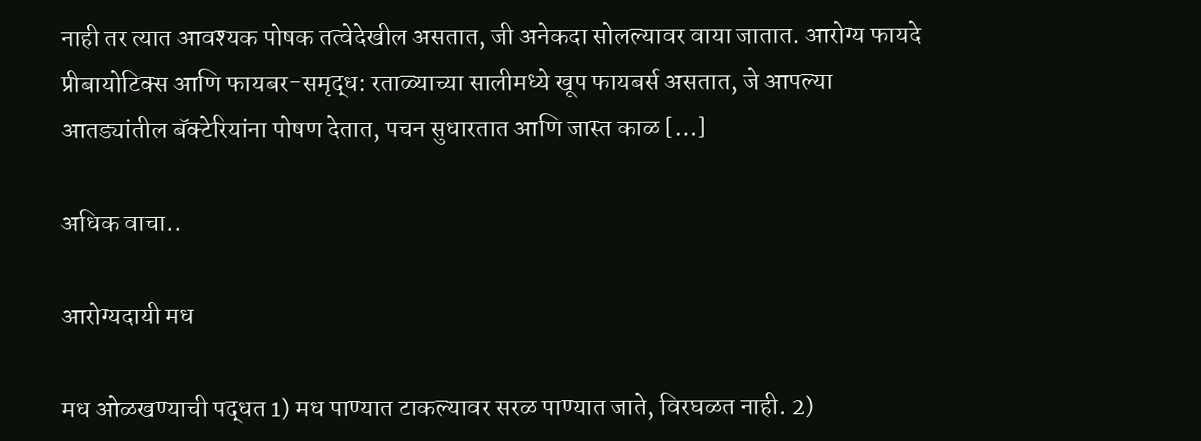नाही तर त्यात आवश्यक पोषक तत्वेदेखील असतात, जी अनेकदा सोलल्यावर वाया जातात. आरोग्य फायदे प्रीबायोटिक्स आणि फायबर-समृद्ध: रताळ्याच्या सालीमध्ये खूप फायबर्स असतात, जे आपल्या आतड्यांतील बॅक्टेरियांना पोषण देतात, पचन सुधारतात आणि जास्त काळ […]

अधिक वाचा..

आरोग्यदायी मध

मध ओळखण्याची पद्धत 1) मध पाण्यात टाकल्यावर सरळ पाण्यात जाते, विरघळत नाही. 2)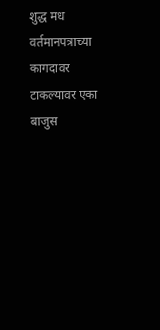शुद्ध मध वर्तमानपत्राच्या कागदावर टाकल्यावर एका बाजुस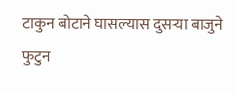टाकुन बोटाने घासल्यास दुसऱ्या बाजुने फुटुन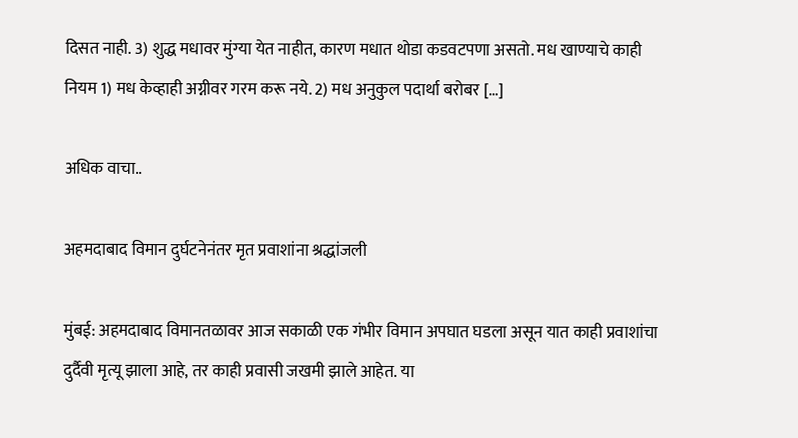दिसत नाही. 3) शुद्ध मधावर मुंग्या येत नाहीत, कारण मधात थोडा कडवटपणा असतो. मध खाण्याचे काही नियम 1) मध केव्हाही अग्नीवर गरम करू नये. 2) मध अनुकुल पदार्था बरोबर […]

अधिक वाचा..

अहमदाबाद विमान दुर्घटनेनंतर मृत प्रवाशांना श्रद्धांजली

मुंबई: अहमदाबाद विमानतळावर आज सकाळी एक गंभीर विमान अपघात घडला असून यात काही प्रवाशांचा दुर्दैवी मृत्यू झाला आहे, तर काही प्रवासी जखमी झाले आहेत. या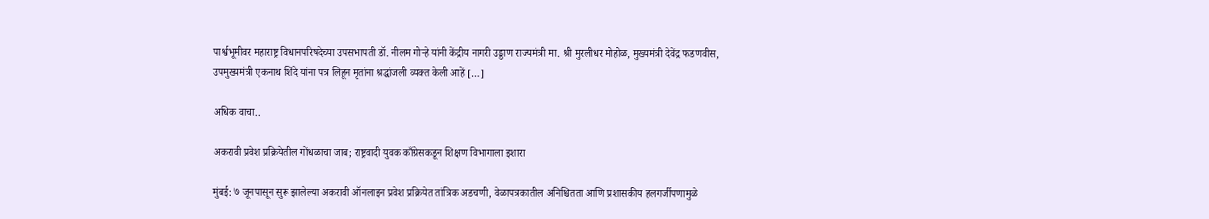पार्श्वभूमीवर महाराष्ट्र विधानपरिषदेच्या उपसभापती डॉ. नीलम गोऱ्हे यांनी केंद्रीय नागरी उड्डाण राज्यमंत्री मा. श्री मुरलीधर मोहोळ, मुख्यमंत्री देवेंद्र फडणवीस, उपमुख्यमंत्री एकनाथ शिंदे यांना पत्र लिहून मृतांना श्रद्धांजली व्यक्त केली आहें […]

अधिक वाचा..

अकरावी प्रवेश प्रक्रियेतील गोंधळाचा जाब; राष्ट्रवादी युवक काँग्रेसकडून शिक्षण विभागाला इशारा

मुंबई: ७ जूनपासून सुरू झालेल्या अकरावी ऑनलाइन प्रवेश प्रक्रियेत तांत्रिक अडचणी, वेळापत्रकातील अनिश्चितता आणि प्रशासकीय हलगर्जीपणामुळे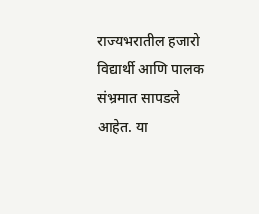राज्यभरातील हजारो विद्यार्थी आणि पालक संभ्रमात सापडले आहेत. या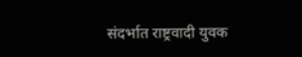संदर्भात राष्ट्रवादी युवक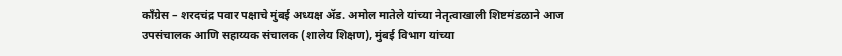काँग्रेस – शरदचंद्र पवार पक्षाचे मुंबई अध्यक्ष ॲड. अमोल मातेले यांच्या नेतृत्वाखाली शिष्टमंडळाने आज उपसंचालक आणि सहाय्यक संचालक (शालेय शिक्षण), मुंबई विभाग यांच्या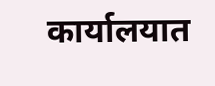कार्यालयात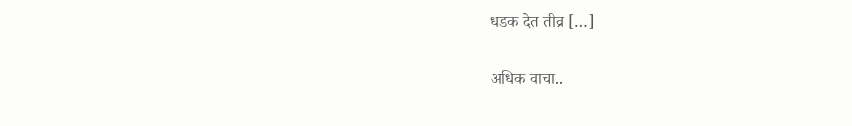धडक देत तीव्र […]

अधिक वाचा..